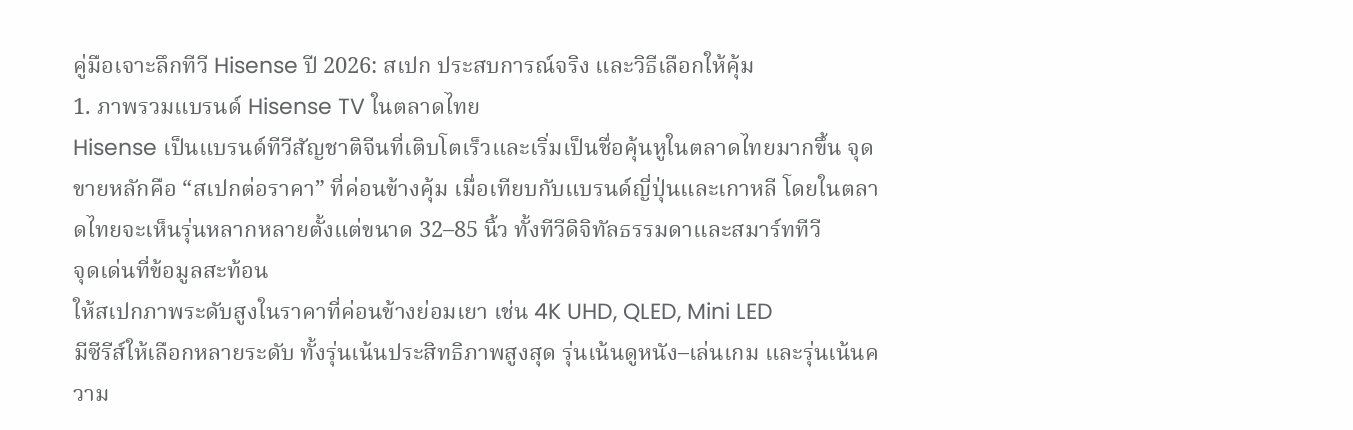คู่มือเจาะลึกทีวี Hisense ปี 2026: สเปก ประสบการณ์จริง และวิธีเลือกให้คุ้ม
1. ภาพรวมแบรนด์ Hisense TV ในตลาดไทย
Hisense เป็นแบรนด์ทีวีสัญชาติจีนที่เติบโตเร็วและเริ่มเป็นชื่อคุ้นหูในตลาดไทยมากขึ้น จุดขายหลักคือ “สเปกต่อราคา” ที่ค่อนข้างคุ้ม เมื่อเทียบกับแบรนด์ญี่ปุ่นและเกาหลี โดยในตลาดไทยจะเห็นรุ่นหลากหลายตั้งแต่ขนาด 32–85 นิ้ว ทั้งทีวีดิจิทัลธรรมดาและสมาร์ททีวี
จุดเด่นที่ข้อมูลสะท้อน
ให้สเปกภาพระดับสูงในราคาที่ค่อนข้างย่อมเยา เช่น 4K UHD, QLED, Mini LED
มีซีรีส์ให้เลือกหลายระดับ ทั้งรุ่นเน้นประสิทธิภาพสูงสุด รุ่นเน้นดูหนัง–เล่นเกม และรุ่นเน้นความ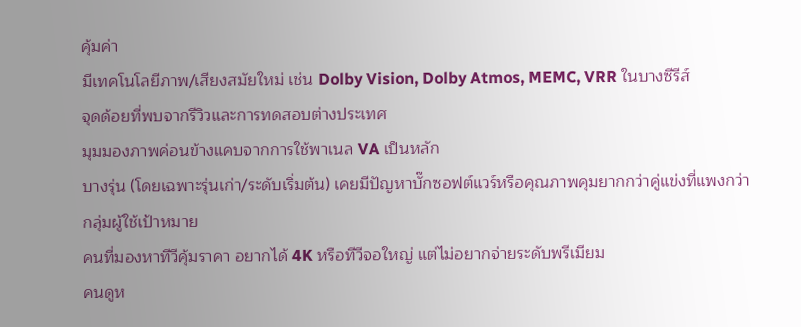คุ้มค่า
มีเทคโนโลยีภาพ/เสียงสมัยใหม่ เช่น Dolby Vision, Dolby Atmos, MEMC, VRR ในบางซีรีส์
จุดด้อยที่พบจากรีวิวและการทดสอบต่างประเทศ
มุมมองภาพค่อนข้างแคบจากการใช้พาเนล VA เป็นหลัก
บางรุ่น (โดยเฉพาะรุ่นเก่า/ระดับเริ่มต้น) เคยมีปัญหาบั๊กซอฟต์แวร์หรือคุณภาพคุมยากกว่าคู่แข่งที่แพงกว่า
กลุ่มผู้ใช้เป้าหมาย
คนที่มองหาทีวีคุ้มราคา อยากได้ 4K หรือทีวีจอใหญ่ แต่ไม่อยากจ่ายระดับพรีเมียม
คนดูห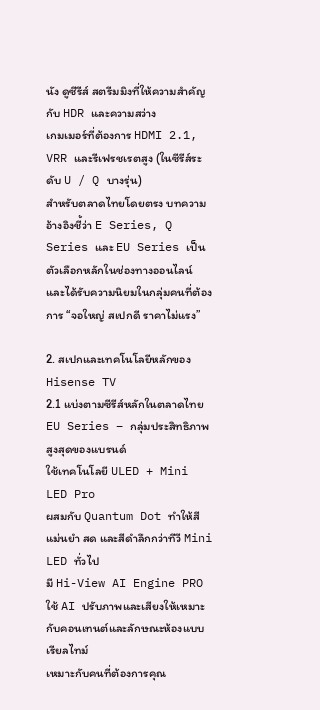นัง ดูซีรีส์ สตรีมมิงที่ให้ความสำคัญกับ HDR และความสว่าง
เกมเมอร์ที่ต้องการ HDMI 2.1, VRR และรีเฟรชเรตสูง (ในซีรีส์ระดับ U / Q บางรุ่น)
สำหรับตลาดไทยโดยตรง บทความอ้างอิงชี้ว่า E Series, Q Series และ EU Series เป็นตัวเลือกหลักในช่องทางออนไลน์ และได้รับความนิยมในกลุ่มคนที่ต้องการ “จอใหญ่ สเปกดี ราคาไม่แรง”

2. สเปกและเทคโนโลยีหลักของ Hisense TV
2.1 แบ่งตามซีรีส์หลักในตลาดไทย
EU Series – กลุ่มประสิทธิภาพสูงสุดของแบรนด์
ใช้เทคโนโลยี ULED + Mini LED Pro
ผสมกับ Quantum Dot ทำให้สีแม่นยำ สด และสีดำลึกกว่าทีวี Mini LED ทั่วไป
มี Hi-View AI Engine PRO ใช้ AI ปรับภาพและเสียงให้เหมาะกับคอนเทนต์และลักษณะห้องแบบเรียลไทม์
เหมาะกับคนที่ต้องการคุณ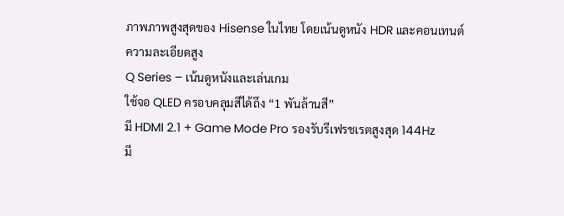ภาพภาพสูงสุดของ Hisense ในไทย โดยเน้นดูหนัง HDR และคอนเทนต์ความละเอียดสูง
Q Series – เน้นดูหนังและเล่นเกม
ใช้จอ QLED ครอบคลุมสีได้ถึง “1 พันล้านสี”
มี HDMI 2.1 + Game Mode Pro รองรับรีเฟรชเรตสูงสุด 144Hz
มี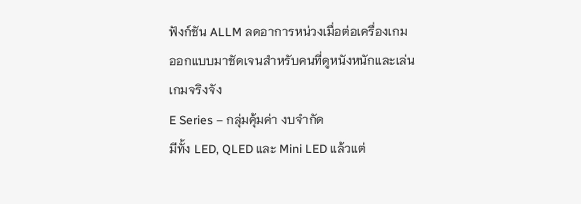ฟังก์ชัน ALLM ลดอาการหน่วงเมื่อต่อเครื่องเกม
ออกแบบมาชัดเจนสำหรับคนที่ดูหนังหนักและเล่นเกมจริงจัง
E Series – กลุ่มคุ้มค่า งบจำกัด
มีทั้ง LED, QLED และ Mini LED แล้วแต่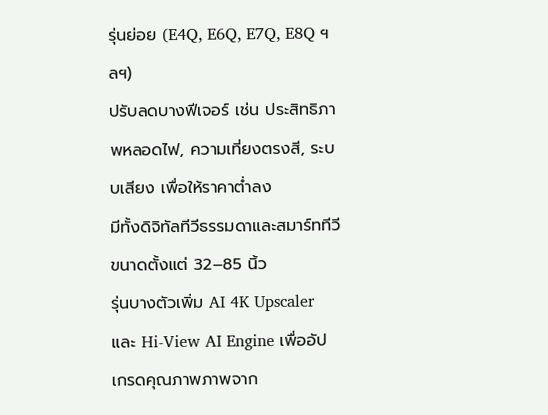รุ่นย่อย (E4Q, E6Q, E7Q, E8Q ฯลฯ)
ปรับลดบางฟีเจอร์ เช่น ประสิทธิภาพหลอดไฟ, ความเที่ยงตรงสี, ระบบเสียง เพื่อให้ราคาต่ำลง
มีทั้งดิจิทัลทีวีธรรมดาและสมาร์ททีวี ขนาดตั้งแต่ 32–85 นิ้ว
รุ่นบางตัวเพิ่ม AI 4K Upscaler และ Hi-View AI Engine เพื่ออัปเกรดคุณภาพภาพจาก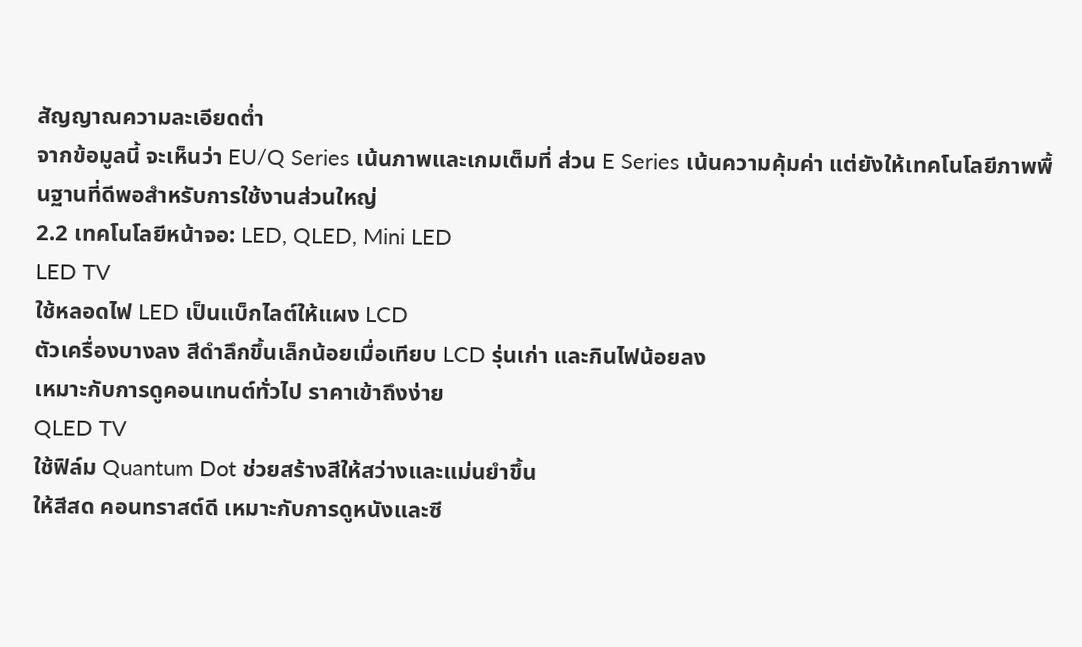สัญญาณความละเอียดต่ำ
จากข้อมูลนี้ จะเห็นว่า EU/Q Series เน้นภาพและเกมเต็มที่ ส่วน E Series เน้นความคุ้มค่า แต่ยังให้เทคโนโลยีภาพพื้นฐานที่ดีพอสำหรับการใช้งานส่วนใหญ่
2.2 เทคโนโลยีหน้าจอ: LED, QLED, Mini LED
LED TV
ใช้หลอดไฟ LED เป็นแบ็กไลต์ให้แผง LCD
ตัวเครื่องบางลง สีดำลึกขึ้นเล็กน้อยเมื่อเทียบ LCD รุ่นเก่า และกินไฟน้อยลง
เหมาะกับการดูคอนเทนต์ทั่วไป ราคาเข้าถึงง่าย
QLED TV
ใช้ฟิล์ม Quantum Dot ช่วยสร้างสีให้สว่างและแม่นยำขึ้น
ให้สีสด คอนทราสต์ดี เหมาะกับการดูหนังและซี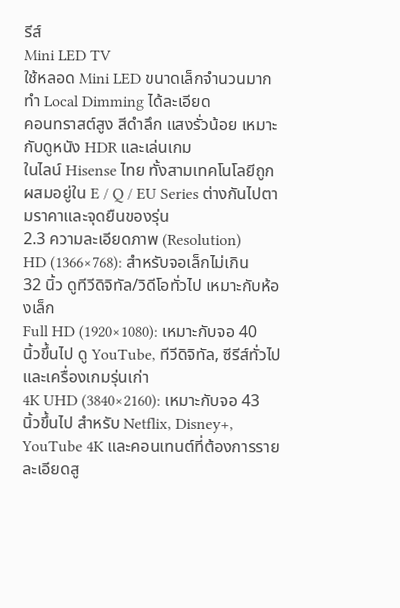รีส์
Mini LED TV
ใช้หลอด Mini LED ขนาดเล็กจำนวนมาก ทำ Local Dimming ได้ละเอียด
คอนทราสต์สูง สีดำลึก แสงรั่วน้อย เหมาะกับดูหนัง HDR และเล่นเกม
ในไลน์ Hisense ไทย ทั้งสามเทคโนโลยีถูกผสมอยู่ใน E / Q / EU Series ต่างกันไปตามราคาและจุดยืนของรุ่น
2.3 ความละเอียดภาพ (Resolution)
HD (1366×768): สำหรับจอเล็กไม่เกิน 32 นิ้ว ดูทีวีดิจิทัล/วิดีโอทั่วไป เหมาะกับห้องเล็ก
Full HD (1920×1080): เหมาะกับจอ 40 นิ้วขึ้นไป ดู YouTube, ทีวีดิจิทัล, ซีรีส์ทั่วไป และเครื่องเกมรุ่นเก่า
4K UHD (3840×2160): เหมาะกับจอ 43 นิ้วขึ้นไป สำหรับ Netflix, Disney+, YouTube 4K และคอนเทนต์ที่ต้องการรายละเอียดสู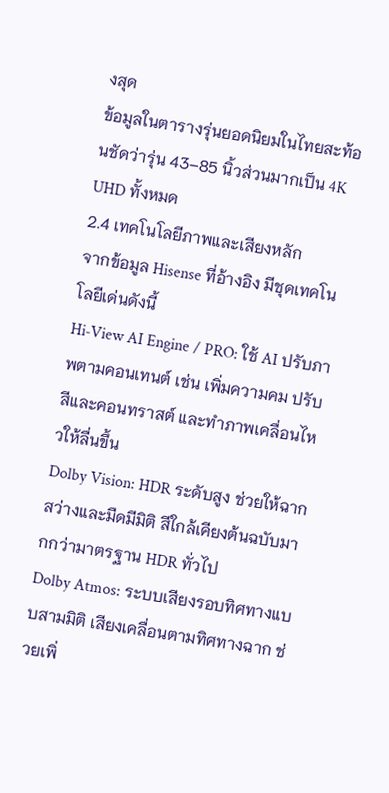งสุด
ข้อมูลในตารางรุ่นยอดนิยมในไทยสะท้อนชัดว่ารุ่น 43–85 นิ้วส่วนมากเป็น 4K UHD ทั้งหมด
2.4 เทคโนโลยีภาพและเสียงหลัก
จากข้อมูล Hisense ที่อ้างอิง มีชุดเทคโนโลยีเด่นดังนี้
Hi‑View AI Engine / PRO: ใช้ AI ปรับภาพตามคอนเทนต์ เช่น เพิ่มความคม ปรับสีและคอนทราสต์ และทำภาพเคลื่อนไหวให้ลื่นขึ้น
Dolby Vision: HDR ระดับสูง ช่วยให้ฉากสว่างและมืดมีมิติ สีใกล้เคียงต้นฉบับมากกว่ามาตรฐาน HDR ทั่วไป
Dolby Atmos: ระบบเสียงรอบทิศทางแบบสามมิติ เสียงเคลื่อนตามทิศทางฉาก ช่วยเพิ่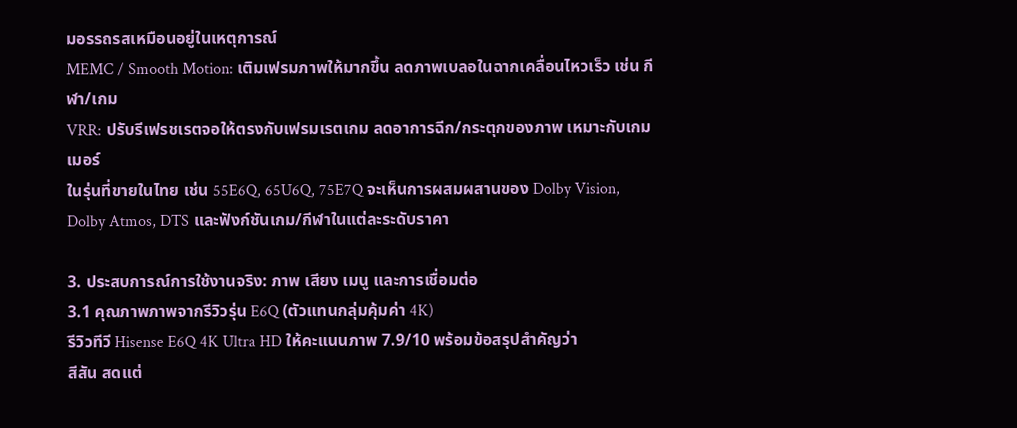มอรรถรสเหมือนอยู่ในเหตุการณ์
MEMC / Smooth Motion: เติมเฟรมภาพให้มากขึ้น ลดภาพเบลอในฉากเคลื่อนไหวเร็ว เช่น กีฬา/เกม
VRR: ปรับรีเฟรชเรตจอให้ตรงกับเฟรมเรตเกม ลดอาการฉีก/กระตุกของภาพ เหมาะกับเกมเมอร์
ในรุ่นที่ขายในไทย เช่น 55E6Q, 65U6Q, 75E7Q จะเห็นการผสมผสานของ Dolby Vision, Dolby Atmos, DTS และฟังก์ชันเกม/กีฬาในแต่ละระดับราคา

3. ประสบการณ์การใช้งานจริง: ภาพ เสียง เมนู และการเชื่อมต่อ
3.1 คุณภาพภาพจากรีวิวรุ่น E6Q (ตัวแทนกลุ่มคุ้มค่า 4K)
รีวิวทีวี Hisense E6Q 4K Ultra HD ให้คะแนนภาพ 7.9/10 พร้อมข้อสรุปสำคัญว่า
สีสัน สดแต่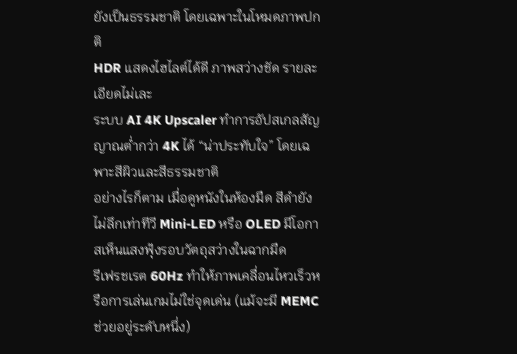ยังเป็นธรรมชาติ โดยเฉพาะในโหมดภาพปกติ
HDR แสดงไฮไลต์ได้ดี ภาพสว่างชัด รายละเอียดไม่เละ
ระบบ AI 4K Upscaler ทำการอัปสเกลสัญญาณต่ำกว่า 4K ได้ “น่าประทับใจ” โดยเฉพาะสีผิวและสีธรรมชาติ
อย่างไรก็ตาม เมื่อดูหนังในห้องมืด สีดำยังไม่ลึกเท่าทีวี Mini‑LED หรือ OLED มีโอกาสเห็นแสงฟุ้งรอบวัตถุสว่างในฉากมืด
รีเฟรชเรต 60Hz ทำให้ภาพเคลื่อนไหวเร็วหรือการเล่นเกมไม่ใช่จุดเด่น (แม้จะมี MEMC ช่วยอยู่ระดับหนึ่ง)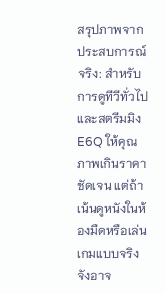สรุปภาพจากประสบการณ์จริง: สำหรับการดูทีวีทั่วไปและสตรีมมิง E6Q ให้คุณภาพเกินราคาชัดเจน แต่ถ้าเน้นดูหนังในห้องมืดหรือเล่นเกมแบบจริงจังอาจ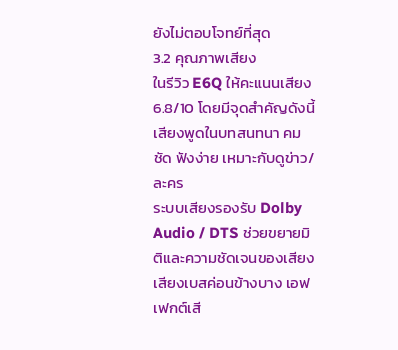ยังไม่ตอบโจทย์ที่สุด
3.2 คุณภาพเสียง
ในรีวิว E6Q ให้คะแนนเสียง 6.8/10 โดยมีจุดสำคัญดังนี้
เสียงพูดในบทสนทนา คมชัด ฟังง่าย เหมาะกับดูข่าว/ละคร
ระบบเสียงรองรับ Dolby Audio / DTS ช่วยขยายมิติและความชัดเจนของเสียง
เสียงเบสค่อนข้างบาง เอฟเฟกต์เสี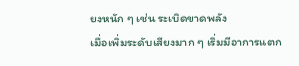ยงหนัก ๆ เช่น ระเบิดขาดพลัง
เมื่อเพิ่มระดับเสียงมาก ๆ เริ่มมีอาการแตก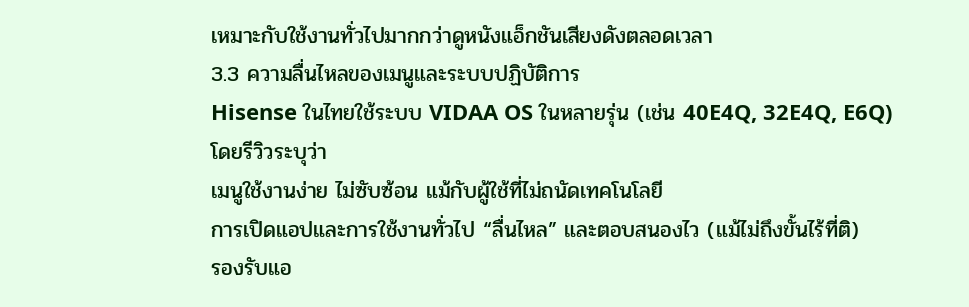เหมาะกับใช้งานทั่วไปมากกว่าดูหนังแอ็กชันเสียงดังตลอดเวลา
3.3 ความลื่นไหลของเมนูและระบบปฏิบัติการ
Hisense ในไทยใช้ระบบ VIDAA OS ในหลายรุ่น (เช่น 40E4Q, 32E4Q, E6Q) โดยรีวิวระบุว่า
เมนูใช้งานง่าย ไม่ซับซ้อน แม้กับผู้ใช้ที่ไม่ถนัดเทคโนโลยี
การเปิดแอปและการใช้งานทั่วไป “ลื่นไหล” และตอบสนองไว (แม้ไม่ถึงขั้นไร้ที่ติ)
รองรับแอ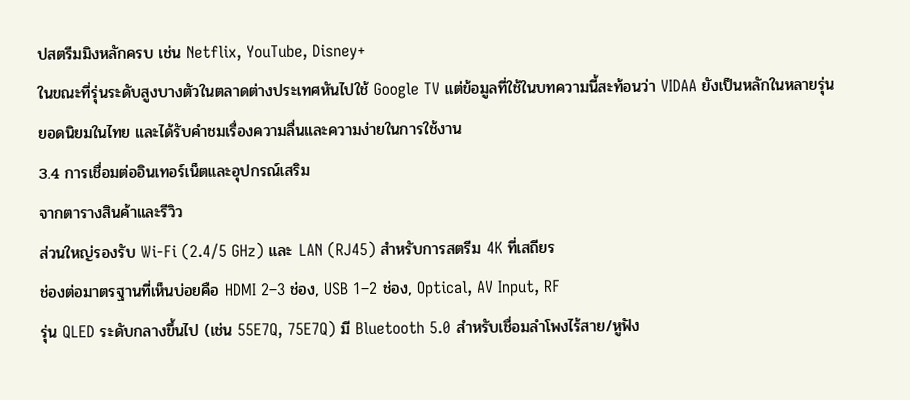ปสตรีมมิงหลักครบ เช่น Netflix, YouTube, Disney+
ในขณะที่รุ่นระดับสูงบางตัวในตลาดต่างประเทศหันไปใช้ Google TV แต่ข้อมูลที่ใช้ในบทความนี้สะท้อนว่า VIDAA ยังเป็นหลักในหลายรุ่นยอดนิยมในไทย และได้รับคำชมเรื่องความลื่นและความง่ายในการใช้งาน
3.4 การเชื่อมต่ออินเทอร์เน็ตและอุปกรณ์เสริม
จากตารางสินค้าและรีวิว
ส่วนใหญ่รองรับ Wi‑Fi (2.4/5 GHz) และ LAN (RJ45) สำหรับการสตรีม 4K ที่เสถียร
ช่องต่อมาตรฐานที่เห็นบ่อยคือ HDMI 2–3 ช่อง, USB 1–2 ช่อง, Optical, AV Input, RF
รุ่น QLED ระดับกลางขึ้นไป (เช่น 55E7Q, 75E7Q) มี Bluetooth 5.0 สำหรับเชื่อมลำโพงไร้สาย/หูฟัง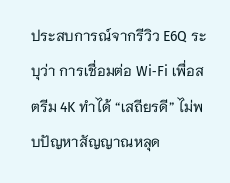ประสบการณ์จากรีวิว E6Q ระบุว่า การเชื่อมต่อ Wi‑Fi เพื่อสตรีม 4K ทำได้ “เสถียรดี” ไม่พบปัญหาสัญญาณหลุด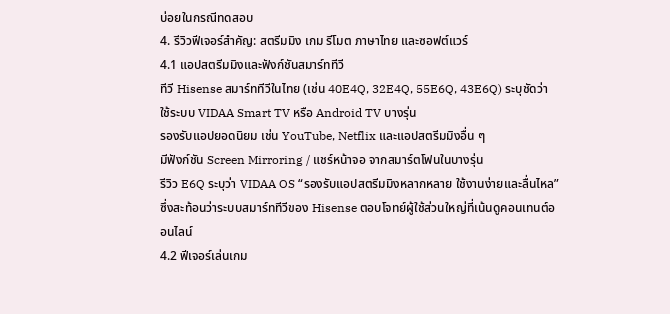บ่อยในกรณีทดสอบ
4. รีวิวฟีเจอร์สำคัญ: สตรีมมิง เกม รีโมต ภาษาไทย และซอฟต์แวร์
4.1 แอปสตรีมมิงและฟังก์ชันสมาร์ททีวี
ทีวี Hisense สมาร์ททีวีในไทย (เช่น 40E4Q, 32E4Q, 55E6Q, 43E6Q) ระบุชัดว่า
ใช้ระบบ VIDAA Smart TV หรือ Android TV บางรุ่น
รองรับแอปยอดนิยม เช่น YouTube, Netflix และแอปสตรีมมิงอื่น ๆ
มีฟังก์ชัน Screen Mirroring / แชร์หน้าจอ จากสมาร์ตโฟนในบางรุ่น
รีวิว E6Q ระบุว่า VIDAA OS “รองรับแอปสตรีมมิงหลากหลาย ใช้งานง่ายและลื่นไหล” ซึ่งสะท้อนว่าระบบสมาร์ททีวีของ Hisense ตอบโจทย์ผู้ใช้ส่วนใหญ่ที่เน้นดูคอนเทนต์ออนไลน์
4.2 ฟีเจอร์เล่นเกม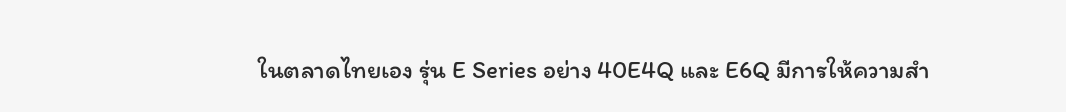ในตลาดไทยเอง รุ่น E Series อย่าง 40E4Q และ E6Q มีการให้ความสำ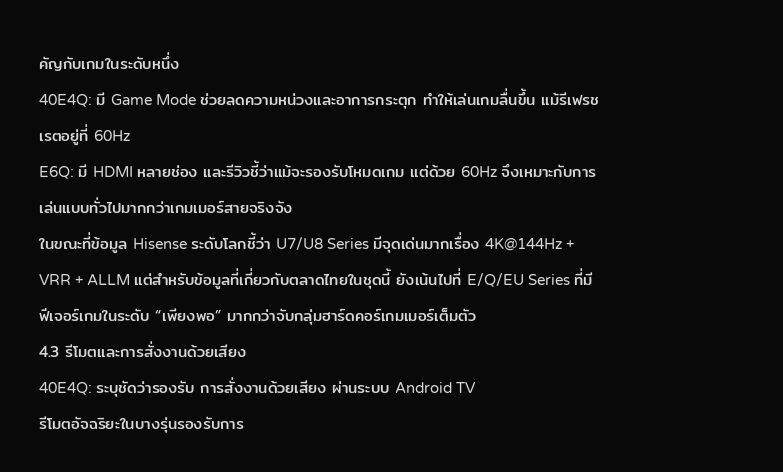คัญกับเกมในระดับหนึ่ง
40E4Q: มี Game Mode ช่วยลดความหน่วงและอาการกระตุก ทำให้เล่นเกมลื่นขึ้น แม้รีเฟรชเรตอยู่ที่ 60Hz
E6Q: มี HDMI หลายช่อง และรีวิวชี้ว่าแม้จะรองรับโหมดเกม แต่ด้วย 60Hz จึงเหมาะกับการเล่นแบบทั่วไปมากกว่าเกมเมอร์สายจริงจัง
ในขณะที่ข้อมูล Hisense ระดับโลกชี้ว่า U7/U8 Series มีจุดเด่นมากเรื่อง 4K@144Hz + VRR + ALLM แต่สำหรับข้อมูลที่เกี่ยวกับตลาดไทยในชุดนี้ ยังเน้นไปที่ E/Q/EU Series ที่มีฟีเจอร์เกมในระดับ “เพียงพอ” มากกว่าจับกลุ่มฮาร์ดคอร์เกมเมอร์เต็มตัว
4.3 รีโมตและการสั่งงานด้วยเสียง
40E4Q: ระบุชัดว่ารองรับ การสั่งงานด้วยเสียง ผ่านระบบ Android TV
รีโมตอัจฉริยะในบางรุ่นรองรับการ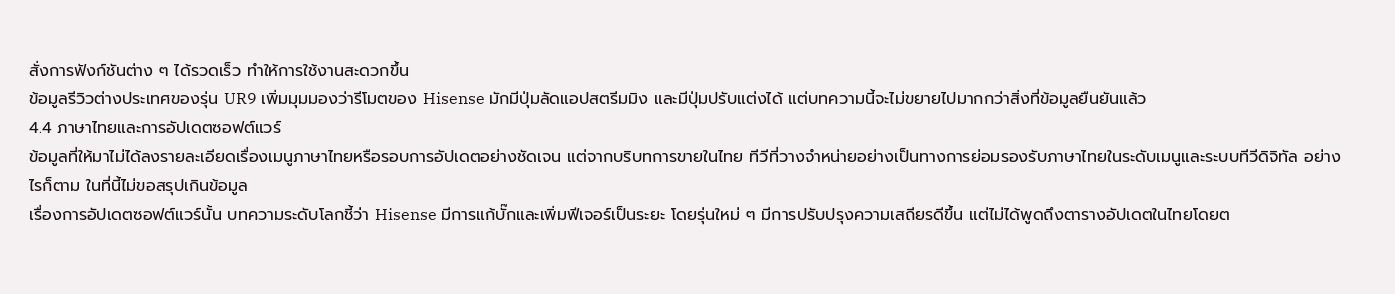สั่งการฟังก์ชันต่าง ๆ ได้รวดเร็ว ทำให้การใช้งานสะดวกขึ้น
ข้อมูลรีวิวต่างประเทศของรุ่น UR9 เพิ่มมุมมองว่ารีโมตของ Hisense มักมีปุ่มลัดแอปสตรีมมิง และมีปุ่มปรับแต่งได้ แต่บทความนี้จะไม่ขยายไปมากกว่าสิ่งที่ข้อมูลยืนยันแล้ว
4.4 ภาษาไทยและการอัปเดตซอฟต์แวร์
ข้อมูลที่ให้มาไม่ได้ลงรายละเอียดเรื่องเมนูภาษาไทยหรือรอบการอัปเดตอย่างชัดเจน แต่จากบริบทการขายในไทย ทีวีที่วางจำหน่ายอย่างเป็นทางการย่อมรองรับภาษาไทยในระดับเมนูและระบบทีวีดิจิทัล อย่างไรก็ตาม ในที่นี้ไม่ขอสรุปเกินข้อมูล
เรื่องการอัปเดตซอฟต์แวร์นั้น บทความระดับโลกชี้ว่า Hisense มีการแก้บั๊กและเพิ่มฟีเจอร์เป็นระยะ โดยรุ่นใหม่ ๆ มีการปรับปรุงความเสถียรดีขึ้น แต่ไม่ได้พูดถึงตารางอัปเดตในไทยโดยต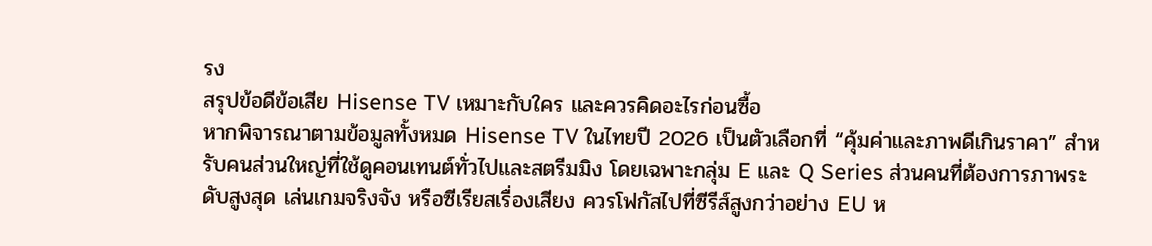รง
สรุปข้อดีข้อเสีย Hisense TV เหมาะกับใคร และควรคิดอะไรก่อนซื้อ
หากพิจารณาตามข้อมูลทั้งหมด Hisense TV ในไทยปี 2026 เป็นตัวเลือกที่ “คุ้มค่าและภาพดีเกินราคา” สำหรับคนส่วนใหญ่ที่ใช้ดูคอนเทนต์ทั่วไปและสตรีมมิง โดยเฉพาะกลุ่ม E และ Q Series ส่วนคนที่ต้องการภาพระดับสูงสุด เล่นเกมจริงจัง หรือซีเรียสเรื่องเสียง ควรโฟกัสไปที่ซีรีส์สูงกว่าอย่าง EU ห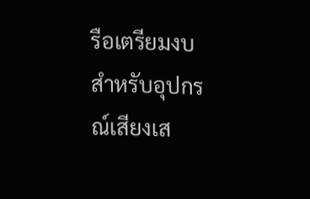รือเตรียมงบสำหรับอุปกรณ์เสียงเส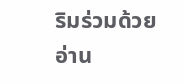ริมร่วมด้วย
อ่าน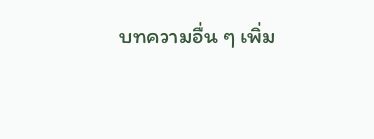บทความอื่น ๆ เพิ่ม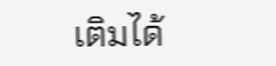เติมได้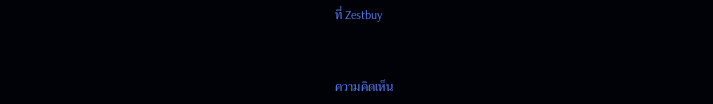ที่ Zestbuy


ความคิดเห็น